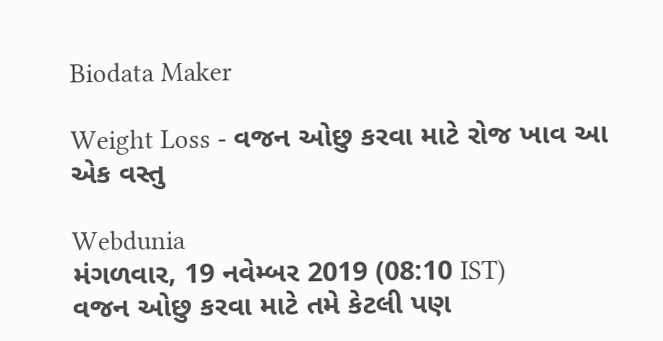Biodata Maker

Weight Loss - વજન ઓછુ કરવા માટે રોજ ખાવ આ એક વસ્તુ

Webdunia
મંગળવાર, 19 નવેમ્બર 2019 (08:10 IST)
વજન ઓછુ કરવા માટે તમે કેટલી પણ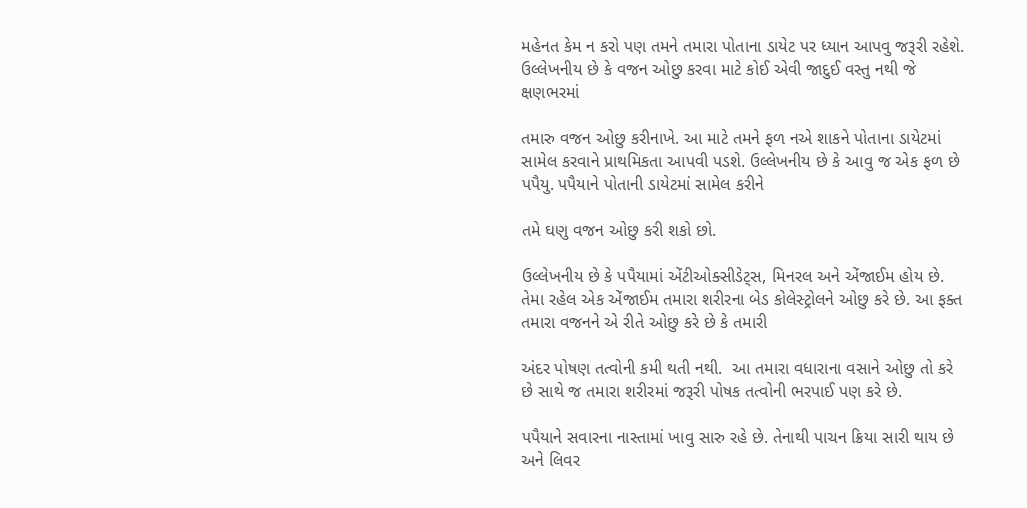મહેનત કેમ ન કરો પણ તમને તમારા પોતાના ડાયેટ પર ધ્યાન આપવુ જરૂરી રહેશે.  ઉલ્લેખનીય છે કે વજન ઓછુ કરવા માટે કોઈ એવી જાદુઈ વસ્તુ નથી જે ક્ષણભરમાં

તમારુ વજન ઓછુ કરીનાખે. આ માટે તમને ફળ નએ શાકને પોતાના ડાયેટમાં સામેલ કરવાને પ્રાથમિકતા આપવી પડશે. ઉલ્લેખનીય છે કે આવુ જ એક ફળ છે પપૈયુ. પપૈયાને પોતાની ડાયેટમાં સામેલ કરીને

તમે ઘણુ વજન ઓછુ કરી શકો છો.

ઉલ્લેખનીય છે કે પપૈયામાં એંટીઓક્સીડેટ્સ, મિનરલ અને એંજાઈમ હોય છે. તેમા રહેલ એક એંજાઈમ તમારા શરીરના બેડ કોલેસ્ટ્રોલને ઓછુ કરે છે. આ ફક્ત તમારા વજનને એ રીતે ઓછુ કરે છે કે તમારી

અંદર પોષણ તત્વોની કમી થતી નથી.  આ તમારા વધારાના વસાને ઓછુ તો કરે છે સાથે જ તમારા શરીરમાં જરૂરી પોષક તત્વોની ભરપાઈ પણ કરે છે.

પપૈયાને સવારના નાસ્તામાં ખાવુ સારુ રહે છે. તેનાથી પાચન ક્રિયા સારી થાય છે અને લિવર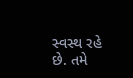સ્વસ્થ રહે છે. તમે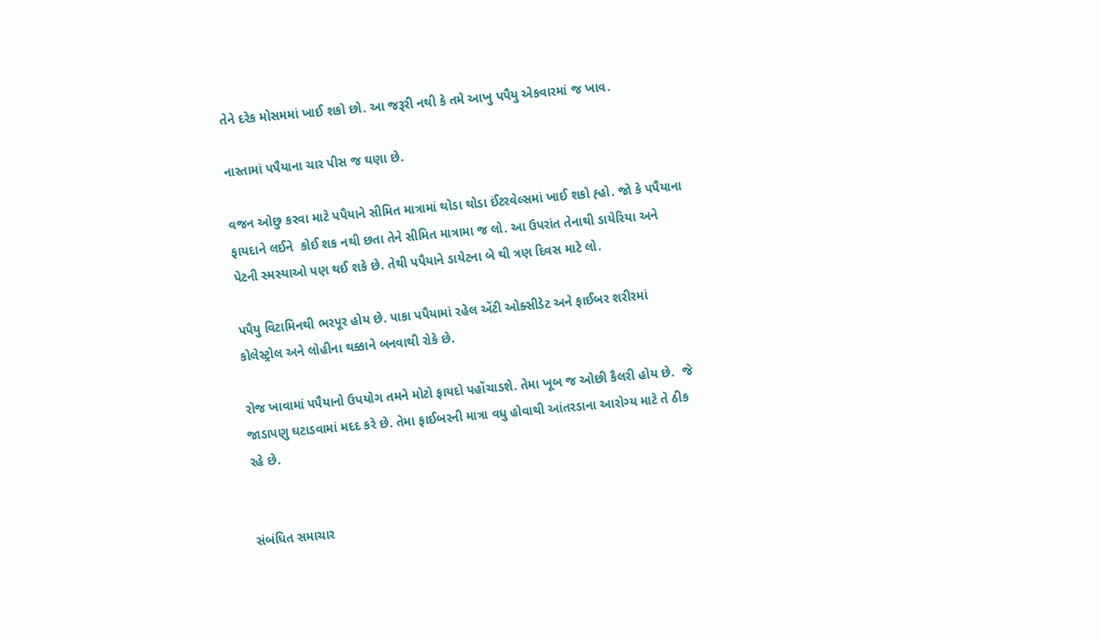તેને દરેક મોસમમાં ખાઈ શકો છો. આ જરૂરી નથી કે તમે આખુ પપૈયુ એકવારમાં જ ખાવ.

નાસ્તામાં પપૈયાના ચાર પીસ જ ઘણા છે.

વજન ઓછુ કરવા માટે પપૈયાને સીમિત માત્રામાં થોડા થોડા ઈંટરવેલ્સમાં ખાઈ શકો હ્હો. જો કે પપૈયાના ફાયદાને લઈને  કોઈ શક નથી છતા તેને સીમિત માત્રામા જ લો. આ ઉપરાંત તેનાથી ડાયેરિયા અને પેટની સ્મસ્યાઓ પણ થઈ શકે છે. તેથી પપૈયાને ડાયેટના બે થી ત્રણ દિવસ માટે લો.

પપૈયુ વિટામિનથી ભરપૂર હોય છે. પાકા પપૈયામાં રહેલ એંટી ઓક્સીડેટ અને ફાઈબર શરીરમાં કોલેસ્ટ્રોલ અને લોહીના થક્કાને બનવાથી રોકે છે.

રોજ ખાવામાં પપૈયાનો ઉપયોગ તમને મોટો ફાયદો પહોંચાડશે. તેમા ખૂબ જ ઓછી કૈલરી હોય છે.  જે જાડાપણુ ઘટાડવામાં મદદ કરે છે. તેમા ફાઈબરની માત્રા વધુ હોવાથી આંતરડાના આરોગ્ય માટે તે ઠીક રહે છે.


સંબંધિત સમાચાર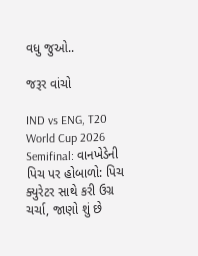વધુ જુઓ..

જરૂર વાંચો

IND vs ENG, T20 World Cup 2026 Semifinal: વાનખેડેની પિચ પર હોબાળો: પિચ ક્યુરેટર સાથે કરી ઉગ્ર ચર્ચા, જાણો શું છે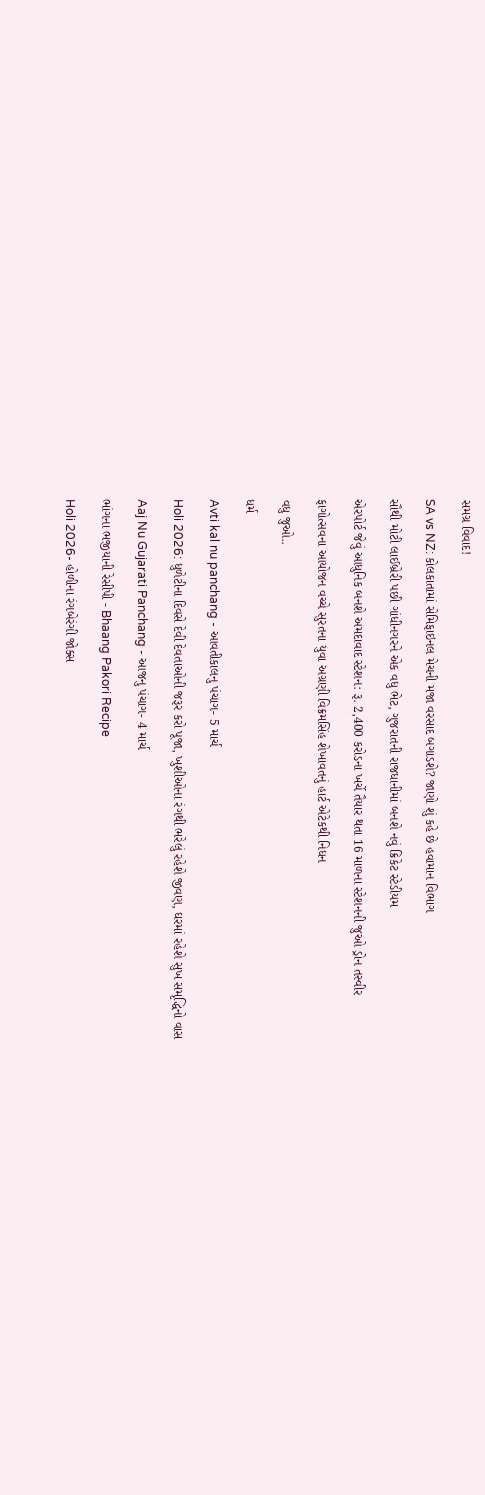સમગ્ર વિવાદ!

SA vs NZ: કોલકાતામાં સેમિફાઇનલ મેચની મજા વરસાદ બગાડશે? જાણો શું કહે છે હવામાન વિભાગ

સૌથી મોટી લાઈબ્રેરી પછી ગાંધીનગરને એક વધુ ભેટ, ગુજરાતની રાજધાનીમાં બનશે નવું ક્રિકેટ સ્ટેડીયમ

એરપોર્ટ જેવું આધુનિક બનશે અમદાવાદ સ્ટેશન: રૂ. 2,400 કરોડના ખર્ચે તૈયાર થતા 16 માળના સ્ટેશનની જુઓ ડ્રોન તસ્વીર

ફાગોત્સવના આયોજન વચ્ચે સુરતના યુવા અગ્રણી વિક્રમસિંહ શેખાવતનું હાર્ટ એટેકથી નિધન

વધુ જુઓ..

ધર્મ

Avti kal nu panchang - આવતીકાલનુ પંચાગ- 5 માર્ચ

Holi 2026: ધુળેટીના દિવસે દેવી દેવતાઓની જરૂર કરો પૂજા, ખુશીઓના રંગથી ભરેલું રહેશે જીવણ, ઘરમાં રહેશે સુખ સમૃદ્ધિનો વાસ

Aaj Nu Gujarati Panchang - આજનુ પંચાગ- 4 માર્ચ

ભાંગના ભજીયાની રેસીપી - Bhaang Pakori Recipe

Holi 2026- હોળીના રંગબેરંગી જોક્સ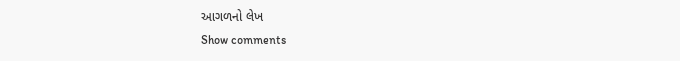આગળનો લેખ
Show comments